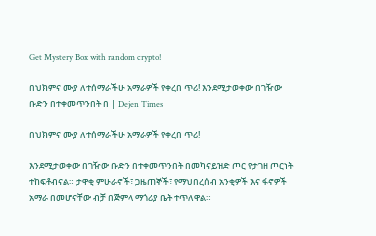Get Mystery Box with random crypto!

በህክምና ሙያ ለተሰማራችሁ አማራዎች የቀረበ ጥሪ! እንደሚታወቀው በገዥው ቡድን በተቀመጥንበት በ | Dejen Times

በህክምና ሙያ ለተሰማራችሁ አማራዎች የቀረበ ጥሪ!

እንደሚታወቀው በገዥው ቡድን በተቀመጥንበት በመካናይዝድ ጦር የታገዘ ጦርነት ተከፍቶብናል። ታዋቂ ምሁራኖች፣ ጋዜጠኞች፣ የማህበረሰብ አንቂዎች እና ፋኖዎች አማራ በመሆናቸው ብቻ በጅምላ ማጎሪያ ቤት ተጥለዋል።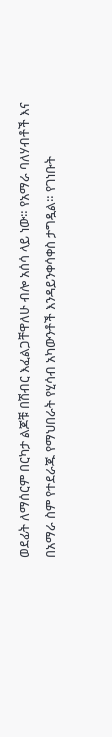ወደፊት ለማሰርም በርካታ ልጆቹ በሽብር እፈልጋቸዋለሁ ብሎ አሰሳ ላይ ነው። የአማራ ባለሃብቶች እና በአማራ ስም የተደራጁ የማህበራት የሂሳብ አካውንቶች እንዳይንቀሳቀስ ታግዷል። የገነቡት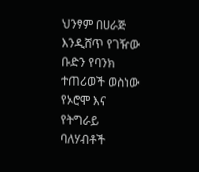ህንፃም በሀራጅ እንዲሸጥ የገዥው ቡድን የባንክ ተጠሪወች ወስነው የኦሮሞ እና የትግራይ ባለሃብቶች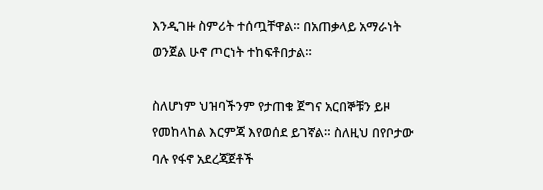እንዲገዙ ስምሪት ተሰጧቸዋል። በአጠቃላይ አማራነት ወንጀል ሁኖ ጦርነት ተከፍቶበታል።

ስለሆነም ህዝባችንም የታጠቁ ጀግና አርበኞቹን ይዞ የመከላከል እርምጃ እየወሰደ ይገኛል። ስለዚህ በየቦታው ባሉ የፋኖ አደረጃጀቶች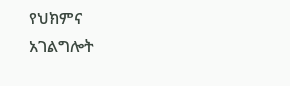የህክምና አገልግሎት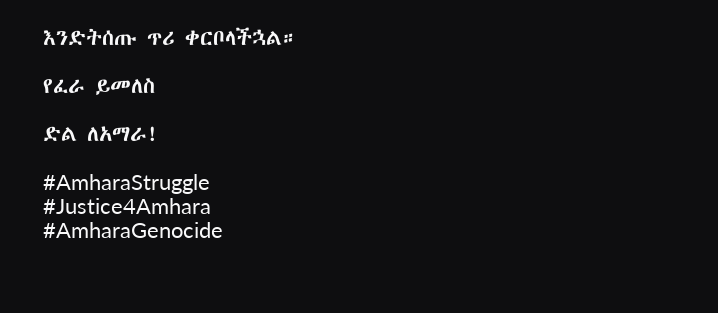እንድትሰጡ ጥሪ ቀርቦላችኋል።

የፈራ ይመለስ

ድል ለአማራ!

#AmharaStruggle
#Justice4Amhara
#AmharaGenocide